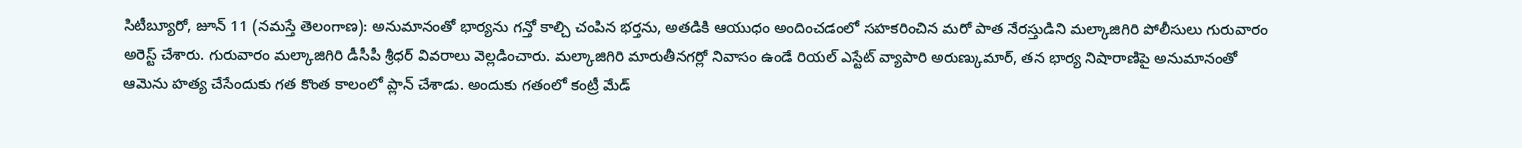సిటీబ్యూరో, జూన్ 11 (నమస్తే తెలంగాణ): అనుమానంతో భార్యను గన్తో కాల్చి చంపిన భర్తను, అతడికి ఆయుధం అందించడంలో సహకరించిన మరో పాత నేరస్తుడిని మల్కాజిగిరి పోలీసులు గురువారం అరెస్ట్ చేశారు. గురువారం మల్కాజిగిరి డీసీపీ శ్రీధర్ వివరాలు వెల్లడించారు. మల్కాజిగిరి మారుతీనగర్లో నివాసం ఉండే రియల్ ఎస్టేట్ వ్యాపారి అరుణ్కుమార్, తన భార్య నిషారాణిపై అనుమానంతో ఆమెను హత్య చేసేందుకు గత కొంత కాలంలో ప్లాన్ చేశాడు. అందుకు గతంలో కంట్రీ మేడ్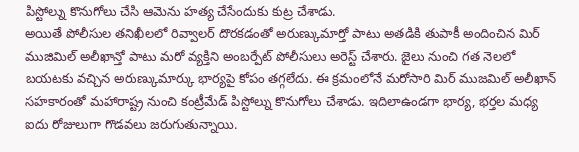పిస్టోల్ను కొనుగోలు చేసి ఆమెను హత్య చేసేందుకు కుట్ర చేశాడు.
అయితే పోలీసుల తనిఖీలలో రివ్వాలర్ దొరకడంతో అరుణ్కుమార్తో పాటు అతడికి తుపాకీ అందించిన మిర్ ముజిమిల్ అలీఖాన్తో పాటు మరో వ్యక్తిని అంబర్పేట్ పోలీసులు అరెస్ట్ చేశారు. జైలు నుంచి గత నెలలో బయటకు వచ్చిన అరుణ్కుమార్కు భార్యపై కోపం తగ్గలేదు. ఈ క్రమంలోనే మరోసారి మిర్ ముజమిల్ అలీఖాన్ సహకారంతో మహారాష్ట్ర నుంచి కంట్రీమేడ్ పిస్టోల్ను కొనుగోలు చేశాడు. ఇదిలాఉండగా భార్య, భర్తల మధ్య ఐదు రోజులుగా గొడవలు జరుగుతున్నాయి.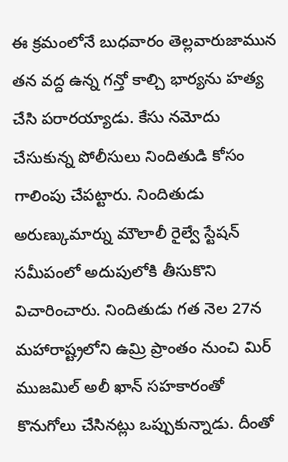ఈ క్రమంలోనే బుధవారం తెల్లవారుజామున తన వద్ద ఉన్న గన్తో కాల్చి భార్యను హత్య చేసి పరారయ్యాడు. కేసు నమోదు చేసుకున్న పోలీసులు నిందితుడి కోసం గాలింపు చేపట్టారు. నిందితుడు అరుణ్కుమార్ను మౌలాలీ రైల్వే స్టేషన్ సమీపంలో అదుపులోకి తీసుకొని విచారించారు. నిందితుడు గత నెల 27న మహారాష్ట్రలోని ఉమ్రి ప్రాంతం నుంచి మిర్ ముజమిల్ అలీ ఖాన్ సహకారంతో కొనుగోలు చేసినట్లు ఒప్పుకున్నాడు. దీంతో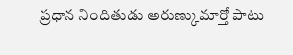ప్రధాన నిందితుడు అరుణ్కుమార్తో పాటు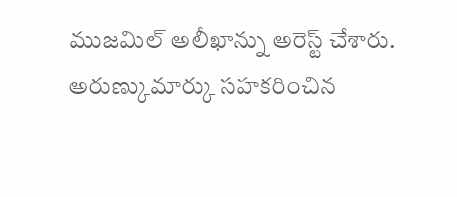ముజమిల్ అలీఖాన్ను అరెస్ట్ చేశారు. అరుణ్కుమార్కు సహకరించిన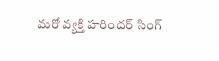మరో వ్యక్తి హరిందర్ సింగ్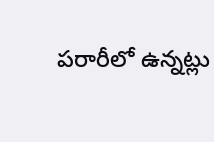పరారీలో ఉన్నట్లు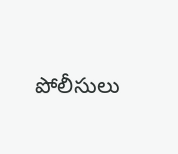పోలీసులు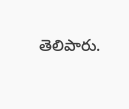తెలిపారు.